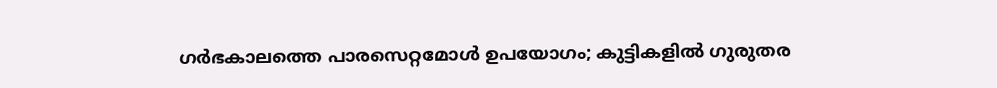ഗർഭകാലത്തെ പാരസെറ്റമോൾ ഉപയോഗം; കുട്ടികളില്‍ ഗുരുതര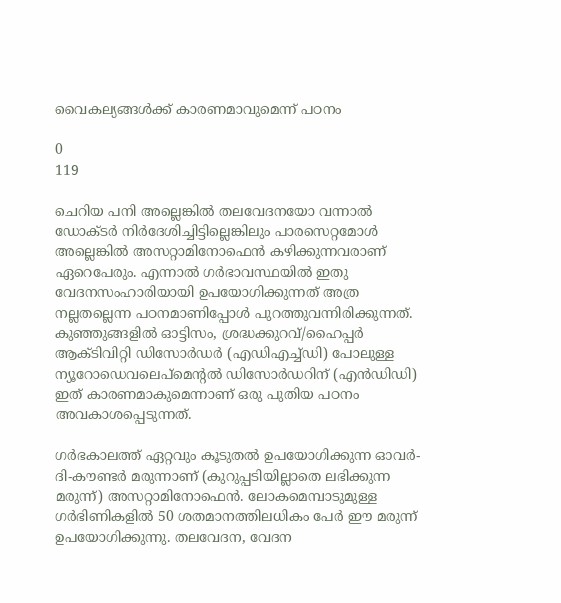വൈകല്യങ്ങള്‍ക്ക് കാരണമാവുമെന്ന് പഠനം

0
119

ചെറിയ പനി അല്ലെങ്കില്‍ തലവേദനയോ വന്നാല്‍ ഡോക്‌ടര്‍ നിര്‍ദേശിച്ചിട്ടില്ലെങ്കിലും പാരസെറ്റമോൾ അല്ലെങ്കിൽ അസറ്റാമിനോഫെൻ കഴിക്കുന്നവരാണ് ഏറെപേരും. എന്നാല്‍ ഗർഭാവസ്ഥയിൽ ഇതു വേദനസംഹാരിയായി ഉപയോഗിക്കുന്നത് അത്ര നല്ലതല്ലെന്ന പഠനമാണിപ്പോള്‍ പുറത്തുവന്നിരിക്കുന്നത്. കുഞ്ഞുങ്ങളിൽ ഓട്ടിസം, ശ്രദ്ധക്കുറവ്/ഹൈപ്പർ ആക്‌ടിവിറ്റി ഡിസോർഡർ (എഡിഎച്ച്ഡി) പോലുള്ള ന്യൂറോഡെവലെപ്‌മെന്‍റല്‍ ഡിസോർഡറിന് (എൻഡിഡി) ഇത് കാരണമാകുമെന്നാണ് ഒരു പുതിയ പഠനം അവകാശപ്പെടുന്നത്.

ഗർഭകാലത്ത് ഏറ്റവും കൂടുതൽ ഉപയോഗിക്കുന്ന ഓവർ-ദി-കൗണ്ടർ മരുന്നാണ് (കുറുപ്പടിയില്ലാതെ ലഭിക്കുന്ന മരുന്ന്) അസറ്റാമിനോഫെൻ. ലോകമെമ്പാടുമുള്ള ഗർഭിണികളിൽ 50 ശതമാനത്തിലധികം പേർ ഈ മരുന്ന് ഉപയോഗിക്കുന്നു. തലവേദന, വേദന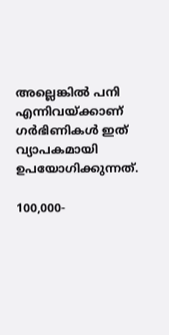അല്ലെങ്കിൽ പനി എന്നിവയ്ക്കാണ് ഗർഭിണികൾ ഇത് വ്യാപകമായി ഉപയോഗിക്കുന്നത്.

100,000-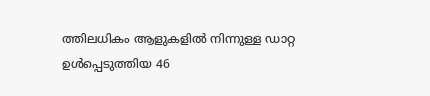ത്തിലധികം ആളുകളിൽ നിന്നുള്ള ഡാറ്റ ഉൾപ്പെടുത്തിയ 46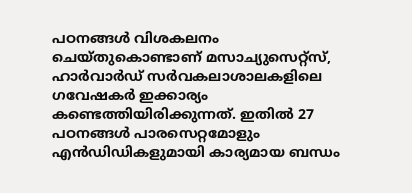പഠനങ്ങൾ വിശകലനം ചെയ്‌തുകൊണ്ടാണ് മസാച്യുസെറ്റ്‌സ്, ഹാർവാർഡ് സർവകലാശാലകളിലെ ഗവേഷകർ ഇക്കാര്യം കണ്ടെത്തിയിരിക്കുന്നത്. ഇതിൽ 27 പഠനങ്ങൾ പാരസെറ്റമോളും എൻ‌ഡി‌ഡികളുമായി കാര്യമായ ബന്ധം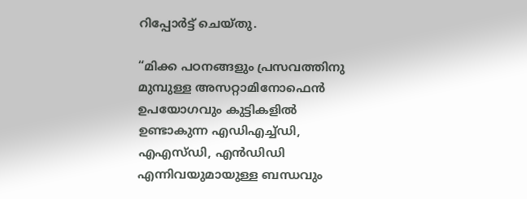റിപ്പോർട്ട് ചെയ്‌തു.

“മിക്ക പഠനങ്ങളും പ്രസവത്തിനു മുമ്പുള്ള അസറ്റാമിനോഫെൻ ഉപയോഗവും കുട്ടികളിൽ ഉണ്ടാകുന്ന എഡിഎച്ച്ഡി, എഎസ്‌ഡി, എൻഡിഡി എന്നിവയുമായുള്ള ബന്ധവും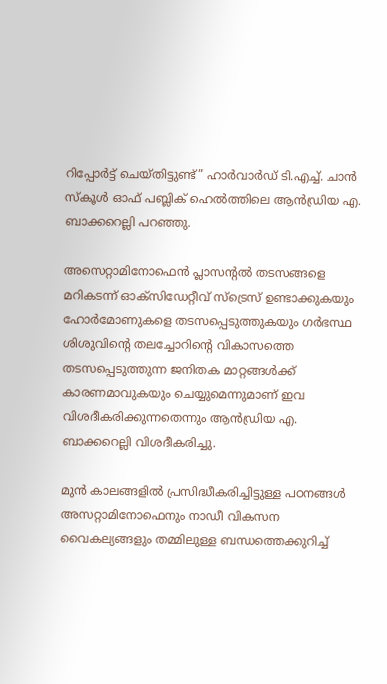റിപ്പോർട്ട് ചെയ്‌തിട്ടുണ്ട്” ഹാർവാർഡ് ടി.എച്ച്. ചാൻ സ്‌കൂൾ ഓഫ് പബ്ലിക് ഹെൽത്തിലെ ആൻഡ്രിയ എ. ബാക്കറെല്ലി പറഞ്ഞു.

അസെറ്റാമിനോഫെൻ പ്ലാസന്‍റൽ തടസങ്ങളെ മറികടന്ന് ഓക്‌സിഡേറ്റീവ് സ്ട്രെസ് ഉണ്ടാക്കുകയും ഹോർമോണുകളെ തടസപ്പെടുത്തുകയും ഗര്‍ഭസ്ഥ ശിശുവിന്‍റെ തലച്ചോറിന്‍റെ വികാസത്തെ തടസപ്പെടുത്തുന്ന ജനിതക മാറ്റങ്ങൾക്ക് കാരണമാവുകയും ചെയ്യുമെന്നുമാണ് ഇവ വിശദീകരിക്കുന്നതെന്നും ആൻഡ്രിയ എ. ബാക്കറെല്ലി വിശദീകരിച്ചു.

മുന്‍ കാലങ്ങളില്‍ പ്രസിദ്ധീകരിച്ചിട്ടുള്ള പഠനങ്ങള്‍ അസറ്റാമിനോഫെനും നാഡീ വികസന വൈകല്യങ്ങളും തമ്മിലുള്ള ബന്ധത്തെക്കുറിച്ച്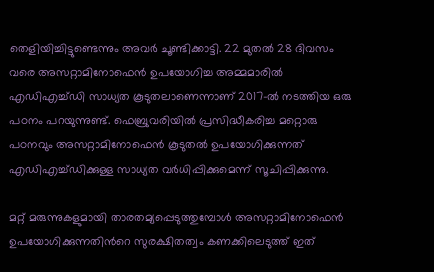തെളിയിച്ചിട്ടുണ്ടെന്നും അവര്‍ ചൂണ്ടിക്കാട്ടി. 22 മുതൽ 28 ദിവസം വരെ അസറ്റാമിനോഫെൻ ഉപയോഗിച്ച അമ്മമാരിൽ എഡിഎച്ച്ഡി സാധ്യത കൂടുതലാണെന്നാണ് 2017-ൽ നടത്തിയ ഒരു പഠനം പറയുന്നുണ്ട്. ഫെബ്രുവരിയിൽ പ്രസിദ്ധീകരിച്ച മറ്റൊരു പഠനവും അസറ്റാമിനോഫെൻ കൂടുതല്‍ ഉപയോഗിക്കുന്നത് എഡിഎച്ച്ഡിക്കുള്ള സാധ്യത വർധിപ്പിക്കുമെന്ന് സൂചിപ്പിക്കുന്നു.

മറ്റ് മരുന്നുകളുമായി താരതമ്യപ്പെടുത്തുമ്പോൾ അസറ്റാമിനോഫെൻ ഉപയോഗിക്കുന്നതിന്‍റെ സുരക്ഷിതത്വം കണക്കിലെടുത്ത് ഇത്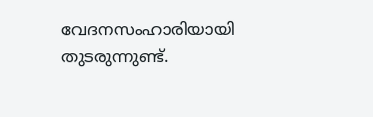വേദനസംഹാരിയായി തുടരുന്നുണ്ട്.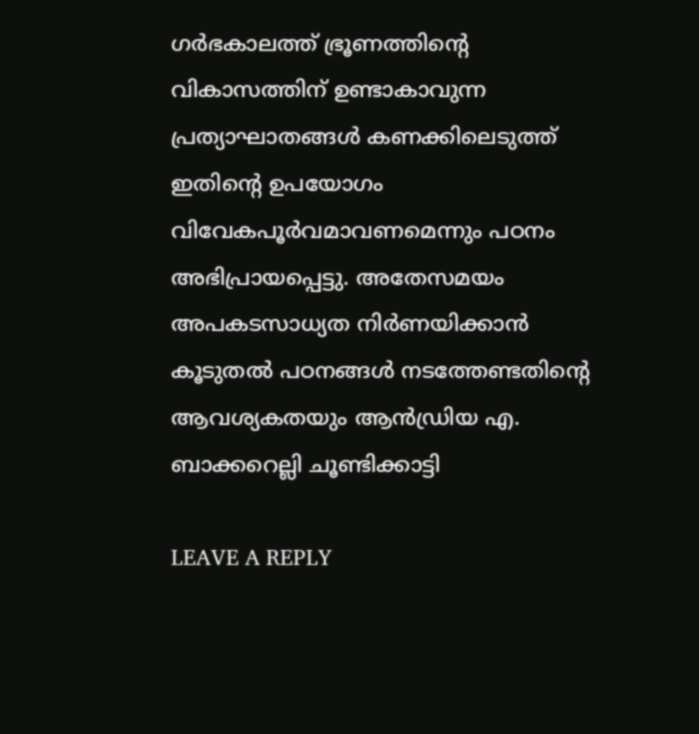ഗര്‍ഭകാലത്ത് ഭ്രൂണത്തിന്‍റെ വികാസത്തിന് ഉണ്ടാകാവുന്ന പ്രത്യാഘാതങ്ങൾ കണക്കിലെടുത്ത് ഇതിന്‍റെ ഉപയോഗം വിവേകപൂർവമാവണമെന്നും പഠനം അഭിപ്രായപ്പെട്ടു. അതേസമയം അപകടസാധ്യത നിർണയിക്കാൻ കൂടുതൽ പഠനങ്ങൾ നടത്തേണ്ടതിന്‍റെ ആവശ്യകതയും ആൻഡ്രിയ എ. ബാക്കറെല്ലി ചൂണ്ടിക്കാട്ടി

LEAVE A REPLY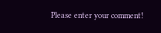Please enter your comment!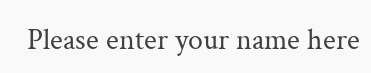Please enter your name here